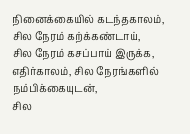நினைக்கையில் கடந்தகாலம்,
சில நேரம் கற்க்கண்டாய்,
சில நேரம் கசப்பாய் இருக்க,
எதிர்காலம், சில நேரங்களில் நம்பிக்கையுடன்,
சில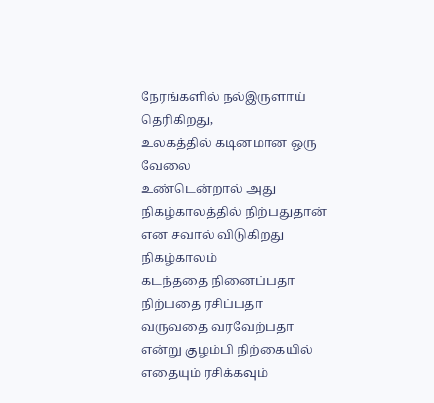நேரங்களில் நல்இருளாய் தெரிகிறது,
உலகத்தில் கடினமான ஒரு வேலை
உண்டென்றால் அது நிகழ்காலத்தில் நிற்பதுதான் என சவால் விடுகிறது
நிகழ்காலம்
கடந்ததை நினைப்பதா
நிற்பதை ரசிப்பதா
வருவதை வரவேற்பதா
என்று குழம்பி நிற்கையில்
எதையும் ரசிக்கவும்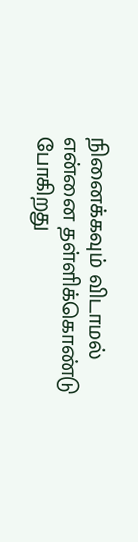நினைக்கவும் விடாமல்
என்னை தள்ளிக்கொண்டு போகிறது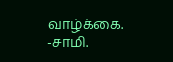வாழ்க்கை.
-சாமி.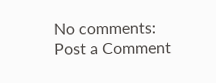No comments:
Post a Comment